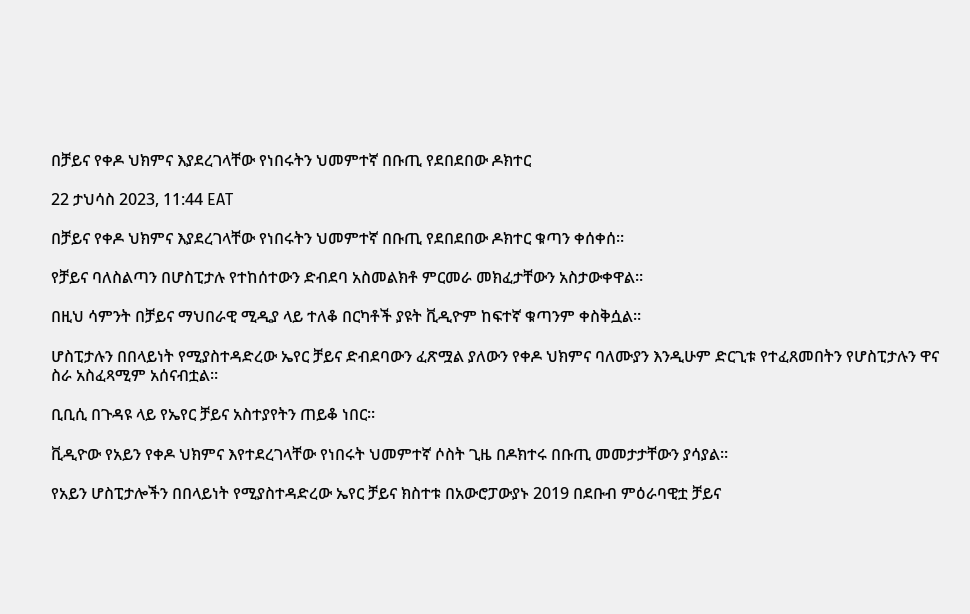በቻይና የቀዶ ህክምና እያደረገላቸው የነበሩትን ህመምተኛ በቡጢ የደበደበው ዶክተር

22 ታህሳስ 2023, 11:44 EAT

በቻይና የቀዶ ህክምና እያደረገላቸው የነበሩትን ህመምተኛ በቡጢ የደበደበው ዶክተር ቁጣን ቀሰቀሰ።

የቻይና ባለስልጣን በሆስፒታሉ የተከሰተውን ድብደባ አስመልክቶ ምርመራ መክፈታቸውን አስታውቀዋል።

በዚህ ሳምንት በቻይና ማህበራዊ ሚዲያ ላይ ተለቆ በርካቶች ያዩት ቪዲዮም ከፍተኛ ቁጣንም ቀስቅሷል።

ሆስፒታሉን በበላይነት የሚያስተዳድረው ኤየር ቻይና ድብደባውን ፈጽሟል ያለውን የቀዶ ህክምና ባለሙያን እንዲሁም ድርጊቱ የተፈጸመበትን የሆስፒታሉን ዋና ስራ አስፈጻሚም አሰናብቷል።

ቢቢሲ በጉዳዩ ላይ የኤየር ቻይና አስተያየትን ጠይቆ ነበር።

ቪዲዮው የአይን የቀዶ ህክምና እየተደረገላቸው የነበሩት ህመምተኛ ሶስት ጊዜ በዶክተሩ በቡጢ መመታታቸውን ያሳያል።

የአይን ሆስፒታሎችን በበላይነት የሚያስተዳድረው ኤየር ቻይና ክስተቱ በአውሮፓውያኑ 2019 በደቡብ ምዕራባዊቷ ቻይና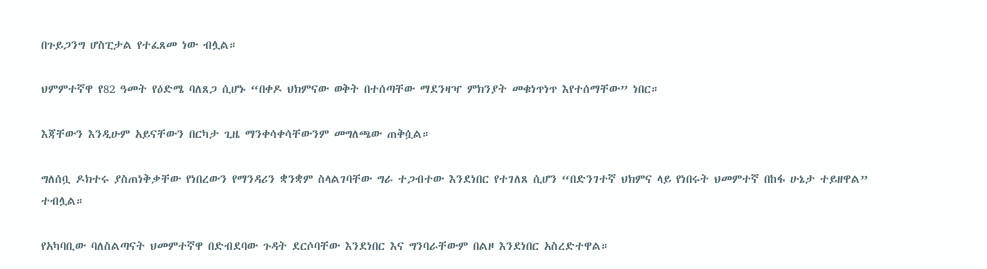በጉይጋንግ ሆስፒታል የተፈጸመ ነው ብሏል።

ህምምተኛዋ የ82 ዓመት የዕድሜ ባለጸጋ ሲሆኑ “በቀዶ ህክምናው ወቅት በተሰጣቸው ማደንዛዣ ምክንያት መቁነጥነጥ እየተሰማቸው” ነበር።

እጃቸውን እንዲሁም አይናቸውን በርካታ ጊዜ ማንቀሳቀሳቸውንም መግለጫው ጠቅሷል።

ግለሰቧ ዶክተሩ ያስጠነቅቃቸው የነበረውን የማንዳሪን ቋንቋም ስላልገባቸው ግራ ተጋብተው እንደነበር የተገለጸ ሲሆን “በድንገተኛ ህክምና ላይ የነበሩት ህመምተኛ በከፋ ሁኔታ ተይዘዋል” ተብሏል።

የአካባቢው ባለስልጣናት ህመምተኛዋ በድብደባው ጉዳት ደርሶባቸው እንደነበር እና ግንባራቸውም በልዞ እንደነበር አስረድተዋል።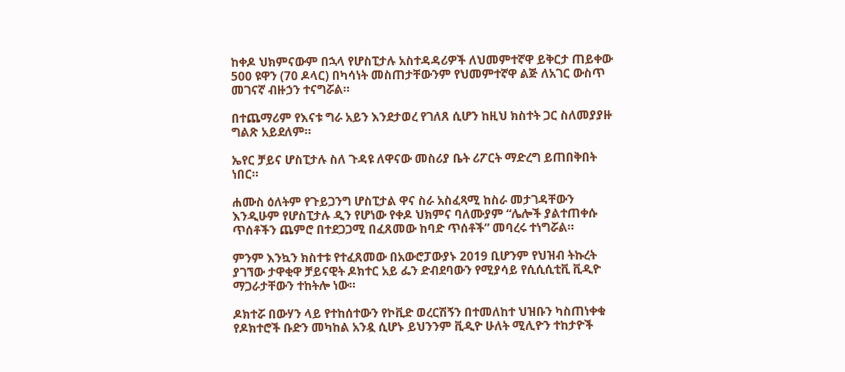ከቀዶ ህክምናውም በኋላ የሆስፒታሉ አስተዳዳሪዎች ለህመምተኛዋ ይቅርታ ጠይቀው 500 ዩዋን (70 ዶላር) በካሳነት መስጠታቸውንም የህመምተኛዋ ልጅ ለአገር ውስጥ መገናኛ ብዙኃን ተናግሯል።

በተጨማሪም የእናቱ ግራ አይን እንደታወረ የገለጸ ሲሆን ከዚህ ክስተት ጋር ስለመያያዙ ግልጽ አይደለም።

ኤየር ቻይና ሆስፒታሉ ስለ ጉዳዩ ለዋናው መስሪያ ቤት ሪፖርት ማድረግ ይጠበቅበት ነበር።

ሐሙስ ዕለትም የጉይጋንግ ሆስፒታል ዋና ስራ አስፈጻሚ ከስራ መታገዳቸውን እንዲሁም የሆስፒታሉ ዲን የሆነው የቀዶ ህክምና ባለሙያም “ሌሎች ያልተጠቀሱ ጥሰቶችን ጨምሮ በተደጋጋሚ በፈጸመው ከባድ ጥሰቶች” መባረሩ ተነግሯል።

ምንም እንኳን ክስተቱ የተፈጸመው በአውሮፓውያኑ 2019 ቢሆንም የህዝብ ትኩረት ያገኘው ታዋቂዋ ቻይናዊት ዶክተር አይ ፌን ድብደባውን የሚያሳይ የሲሲሲቲቪ ቪዲዮ ማጋራታቸውን ተከትሎ ነው።

ዶክተሯ በውሃን ላይ የተከሰተውን የኮቪድ ወረርሽኝን በተመለከተ ህዝቡን ካስጠነቀቁ የዶክተሮች ቡድን መካከል አንዷ ሲሆኑ ይህንንም ቪዲዮ ሁለት ሚሊዮን ተከታዮች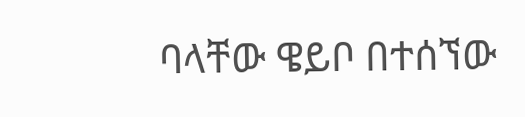ባላቸው ዌይቦ በተሰኘው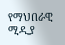የማህበራዊ ሚዲያ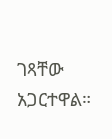ገጻቸው አጋርተዋል።